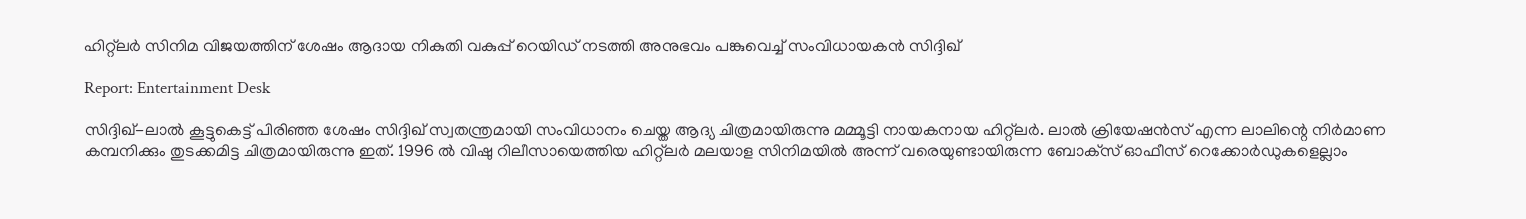ഹിറ്റ്‌ലർ സിനിമ വിജയത്തിന് ശേഷം ആദായ നികുതി വകുപ്പ് റെയിഡ് നടത്തി അനുഭവം പങ്കുവെച്ച് സംവിധായകൻ സിദ്ദിഖ്

Report: Entertainment Desk

സിദ്ദിഖ്-ലാല്‍ കൂട്ടുകെട്ട് പിരിഞ്ഞ ശേഷം സിദ്ദിഖ് സ്വതന്ത്രമായി സംവിധാനം ചെയ്ത ആദ്യ ചിത്രമായിരുന്നു മമ്മൂട്ടി നായകനായ ഹിറ്റ്‌ലര്‍. ലാല്‍ ക്രിയേഷന്‍സ് എന്ന ലാലിന്റെ നിര്‍മാണ കമ്പനിക്കും തുടക്കമിട്ട ചിത്രമായിരുന്നു ഇത്. 1996 ല്‍ വിഷു റിലീസായെത്തിയ ഹിറ്റ്‌ലര്‍ മലയാള സിനിമയില്‍ അന്ന് വരെയുണ്ടായിരുന്ന ബോക്‌സ് ഓഫീസ് റെക്കോര്‍ഡുകളെല്ലാം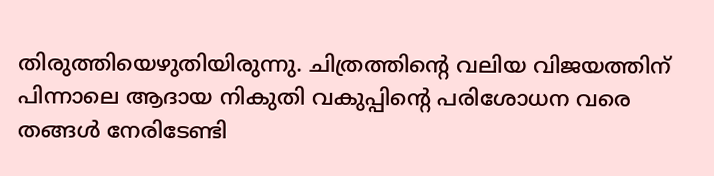തിരുത്തിയെഴുതിയിരുന്നു. ചിത്രത്തിന്റെ വലിയ വിജയത്തിന് പിന്നാലെ ആദായ നികുതി വകുപ്പിന്റെ പരിശോധന വരെ തങ്ങള്‍ നേരിടേണ്ടി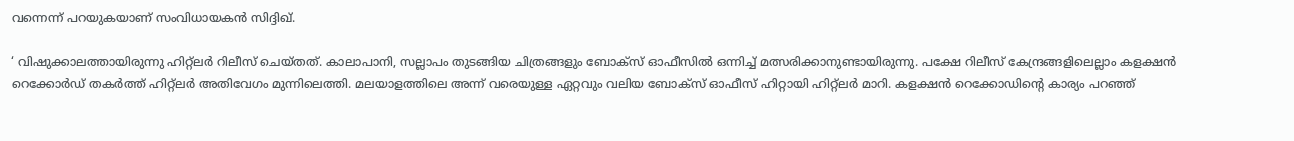വന്നെന്ന് പറയുകയാണ് സംവിധായകന്‍ സിദ്ദിഖ്.

‘ വിഷുക്കാലത്തായിരുന്നു ഹിറ്റ്‌ലര്‍ റിലീസ് ചെയ്തത്. കാലാപാനി, സല്ലാപം തുടങ്ങിയ ചിത്രങ്ങളും ബോക്‌സ് ഓഫീസില്‍ ഒന്നിച്ച് മത്സരിക്കാനുണ്ടായിരുന്നു. പക്ഷേ റിലീസ് കേന്ദ്രങ്ങളിലെല്ലാം കളക്ഷന്‍ റെക്കോര്‍ഡ് തകര്‍ത്ത് ഹിറ്റ്‌ലര്‍ അതിവേഗം മുന്നിലെത്തി. മലയാളത്തിലെ അന്ന് വരെയുള്ള ഏറ്റവും വലിയ ബോക്‌സ് ഓഫീസ് ഹിറ്റായി ഹിറ്റ്‌ലര്‍ മാറി. കളക്ഷന്‍ റെക്കോഡിന്റെ കാര്യം പറഞ്ഞ്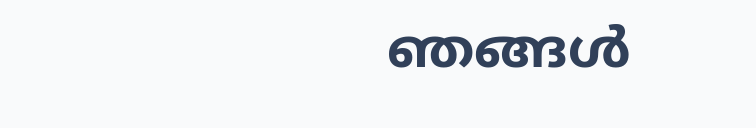ഞങ്ങള്‍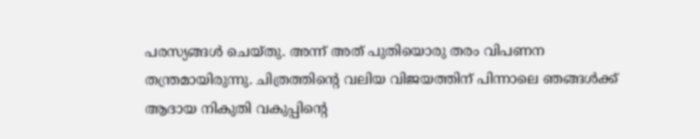പരസ്യങ്ങള്‍ ചെയ്തു. അന്ന് അത് പുതിയൊരു തരം വിപണന തന്ത്രമായിരുന്നു. ചിത്രത്തിന്റെ വലിയ വിജയത്തിന് പിന്നാലെ ഞങ്ങള്‍ക്ക് ആദായ നികുതി വകുപ്പിന്റെ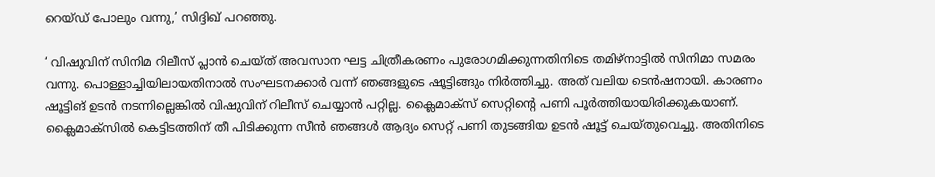റെയ്ഡ് പോലും വന്നു,’ സിദ്ദിഖ് പറഞ്ഞു.

‘ വിഷുവിന് സിനിമ റിലീസ് പ്ലാന്‍ ചെയ്ത് അവസാന ഘട്ട ചിത്രീകരണം പുരോഗമിക്കുന്നതിനിടെ തമിഴ്‌നാട്ടില്‍ സിനിമാ സമരം വന്നു. പൊള്ളാച്ചിയിലായതിനാല്‍ സംഘടനക്കാര്‍ വന്ന് ഞങ്ങളുടെ ഷൂട്ടിങ്ങും നിര്‍ത്തിച്ചു. അത് വലിയ ടെന്‍ഷനായി. കാരണം ഷൂട്ടിങ് ഉടന്‍ നടന്നില്ലെങ്കില്‍ വിഷുവിന് റിലീസ് ചെയ്യാന്‍ പറ്റില്ല. ക്ലൈമാക്‌സ് സെറ്റിന്റെ പണി പൂര്‍ത്തിയായിരിക്കുകയാണ്. ക്ലൈമാക്‌സില്‍ കെട്ടിടത്തിന് തീ പിടിക്കുന്ന സീന്‍ ഞങ്ങള്‍ ആദ്യം സെറ്റ് പണി തുടങ്ങിയ ഉടന്‍ ഷൂട്ട് ചെയ്തുവെച്ചു. അതിനിടെ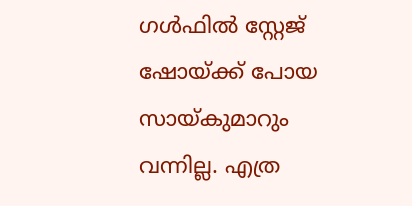ഗള്‍ഫില്‍ സ്റ്റേജ് ഷോയ്ക്ക് പോയ സായ്കുമാറും വന്നില്ല. എത്ര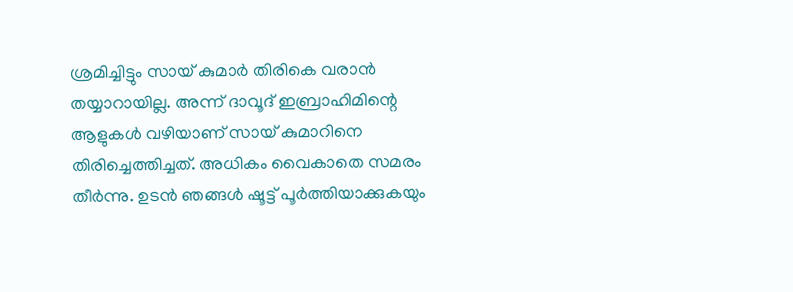ശ്രമിച്ചിട്ടും സായ് കുമാര്‍ തിരികെ വരാന്‍ തയ്യാറായില്ല. അന്ന് ദാവൂദ് ഇബ്രാഹിമിന്റെ ആളുകള്‍ വഴിയാണ് സായ് കുമാറിനെ തിരിച്ചെത്തിച്ചത്. അധികം വൈകാതെ സമരം തീര്‍ന്നു. ഉടന്‍ ഞങ്ങള്‍ ഷൂട്ട് പൂര്‍ത്തിയാക്കുകയും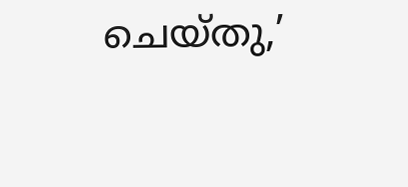ചെയ്തു,’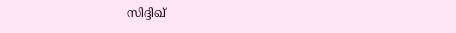സിദ്ദിഖ്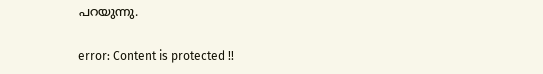പറയുന്നു.

error: Content is protected !!